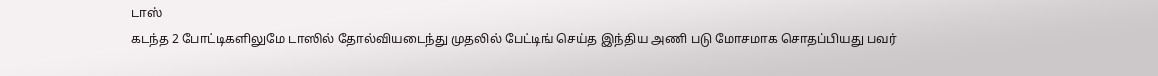டாஸ்
கடந்த 2 போட்டிகளிலுமே டாஸில் தோல்வியடைந்து முதலில் பேட்டிங் செய்த இந்திய அணி படு மோசமாக சொதப்பியது பவர்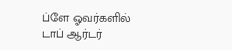ப்ளே ஓவர்களில் டாப் ஆர்டர்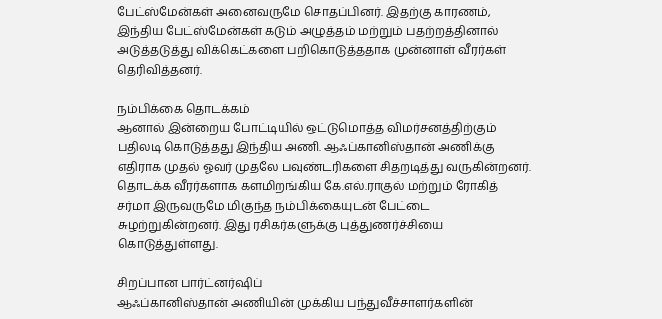பேட்ஸ்மேன்கள் அனைவருமே சொதப்பினர். இதற்கு காரணம், இந்திய பேட்ஸ்மேன்கள் கடும் அழுத்தம் மற்றும் பதற்றத்தினால் அடுத்தடுத்து விக்கெட்களை பறிகொடுத்ததாக முன்னாள் வீரர்கள் தெரிவித்தனர்.

நம்பிக்கை தொடக்கம்
ஆனால் இன்றைய போட்டியில் ஒட்டுமொத்த விமர்சனத்திற்கும் பதிலடி கொடுத்தது இந்திய அணி. ஆஃப்கானிஸ்தான் அணிக்கு எதிராக முதல் ஓவர் முதலே பவுண்டரிகளை சிதறடித்து வருகின்றனர். தொடக்க வீரர்களாக களமிறங்கிய கே.எல்.ராகுல் மற்றும் ரோகித் சர்மா இருவருமே மிகுந்த நம்பிக்கையுடன் பேட்டை சுழற்றுகின்றனர். இது ரசிகர்களுக்கு புத்துணர்ச்சியை கொடுத்துள்ளது.

சிறப்பான பார்ட்னர்ஷிப்
ஆஃப்கானிஸ்தான் அணியின் முக்கிய பந்துவீச்சாளர்களின்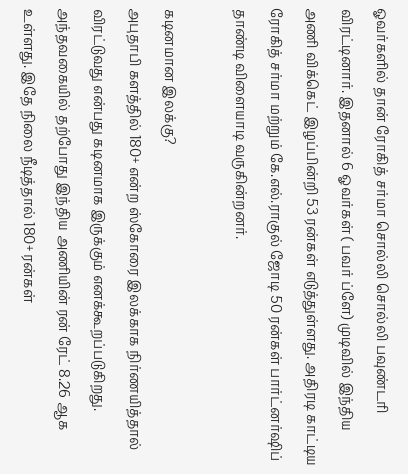ஓவர்களில் தான் ரோகித் சர்மா சொல்லி சொல்லி பவுண்டரி விரட்டினார். இதனால் 6 ஓவர்கள் ( பவர் ப்ளே) முடிவில் இந்திய அணி விக்கெட் இழப்பின்றி 53 ரன்கள் எடுத்துள்ளது. அதிரடி காட்டிய ரோகித் சர்மா மற்றும் கே.எல்.ராகுல் ஜோடி 50 ரன்கள் பார்ட்னர்ஷிப் தாண்டி விளையாடி வருகின்றனர்.

கடினமான இலக்கு?
அபுதாபி களத்தில் 180+ என்ற ஸ்கோரை இலக்காக நிர்ணயித்தால் விரட்டுவது என்பது கடினமாக இருக்கும் எனக்கூறப்படுகிறது. அந்தவகையில் தற்போது இந்திய அணியின் ரன் ரேட் 8.26 ஆக உள்ளது. இதே நிலை நீடித்தால் 180+ ரன்கள்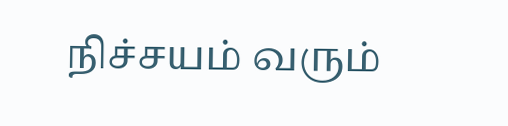நிச்சயம் வரும்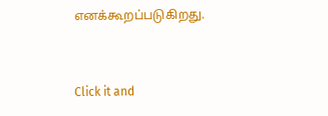எனக்கூறப்படுகிறது.


Click it and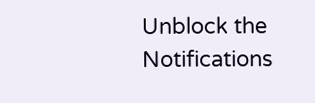Unblock the Notifications